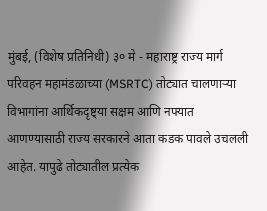मुंबई, (विशेष प्रतिनिधी) ३० मे - महाराष्ट्र राज्य मार्ग परिवहन महामंडळाच्या (MSRTC) तोट्यात चालणाऱ्या विभागांना आर्थिकदृष्ट्या सक्षम आणि नफ्यात आणण्यासाठी राज्य सरकारने आता कडक पावले उचलली आहेत. यापुढे तोट्यातील प्रत्येक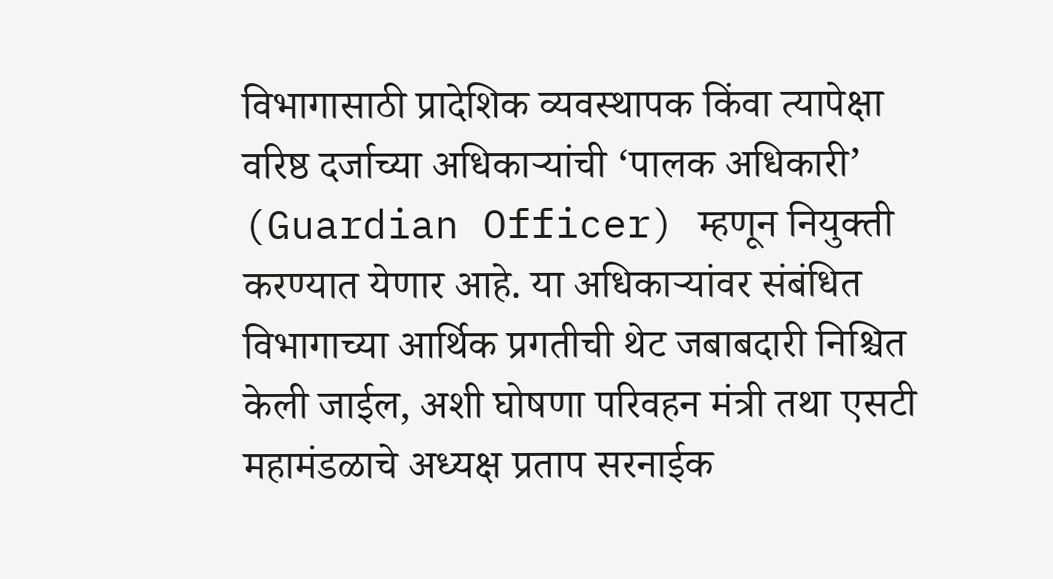विभागासाठी प्रादेशिक व्यवस्थापक किंवा त्यापेक्षा वरिष्ठ दर्जाच्या अधिकाऱ्यांची ‘पालक अधिकारी’ (Guardian Officer) म्हणून नियुक्ती करण्यात येणार आहे. या अधिकाऱ्यांवर संबंधित विभागाच्या आर्थिक प्रगतीची थेट जबाबदारी निश्चित केली जाईल, अशी घोषणा परिवहन मंत्री तथा एसटी महामंडळाचे अध्यक्ष प्रताप सरनाईक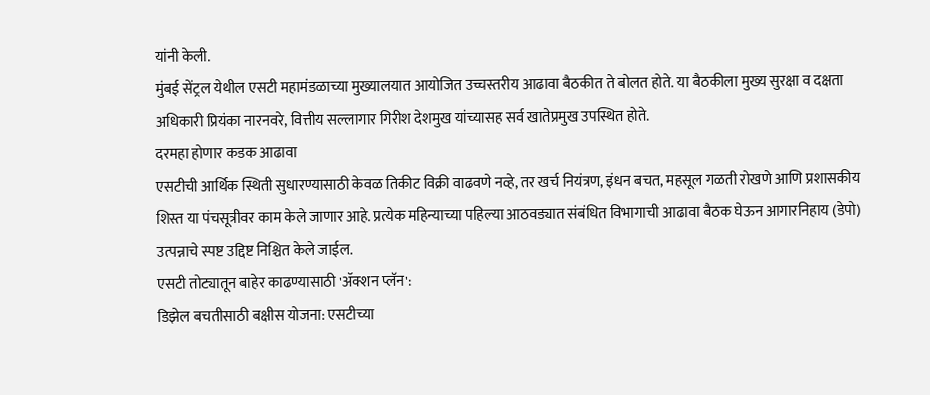यांनी केली.
मुंबई सेंट्रल येथील एसटी महामंडळाच्या मुख्यालयात आयोजित उच्चस्तरीय आढावा बैठकीत ते बोलत होते. या बैठकीला मुख्य सुरक्षा व दक्षता अधिकारी प्रियंका नारनवरे, वित्तीय सल्लागार गिरीश देशमुख यांच्यासह सर्व खातेप्रमुख उपस्थित होते.
दरमहा होणार कडक आढावा
एसटीची आर्थिक स्थिती सुधारण्यासाठी केवळ तिकीट विक्री वाढवणे नव्हे, तर खर्च नियंत्रण, इंधन बचत, महसूल गळती रोखणे आणि प्रशासकीय शिस्त या पंचसूत्रीवर काम केले जाणार आहे. प्रत्येक महिन्याच्या पहिल्या आठवड्यात संबंधित विभागाची आढावा बैठक घेऊन आगारनिहाय (डेपो) उत्पन्नाचे स्पष्ट उद्दिष्ट निश्चित केले जाईल.
एसटी तोट्यातून बाहेर काढण्यासाठी 'ॲक्शन प्लॅन':
डिझेल बचतीसाठी बक्षीस योजना: एसटीच्या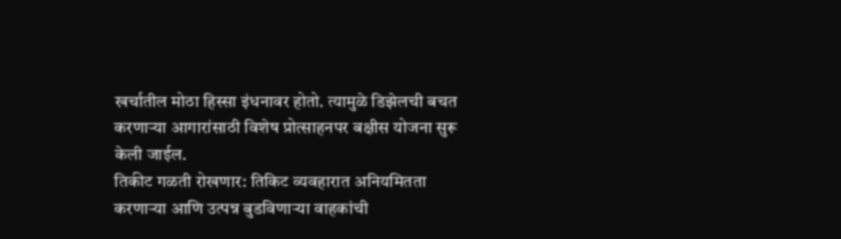खर्चातील मोठा हिस्सा इंधनावर होतो. त्यामुळे डिझेलची बचत करणाऱ्या आगारांसाठी विशेष प्रोत्साहनपर बक्षीस योजना सुरू केली जाईल.
तिकीट गळती रोखणार: तिकिट व्यवहारात अनियमितता करणाऱ्या आणि उत्पन्न बुडविणाऱ्या वाहकांची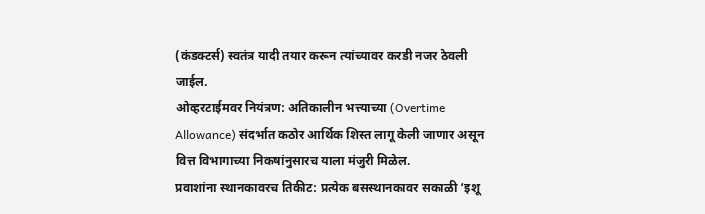(कंडक्टर्स) स्वतंत्र यादी तयार करून त्यांच्यावर करडी नजर ठेवली जाईल.
ओव्हरटाईमवर नियंत्रण: अतिकालीन भत्त्याच्या (Overtime Allowance) संदर्भात कठोर आर्थिक शिस्त लागू केली जाणार असून वित्त विभागाच्या निकषांनुसारच याला मंजुरी मिळेल.
प्रवाशांना स्थानकावरच तिकीट: प्रत्येक बसस्थानकावर सकाळी ‘इशू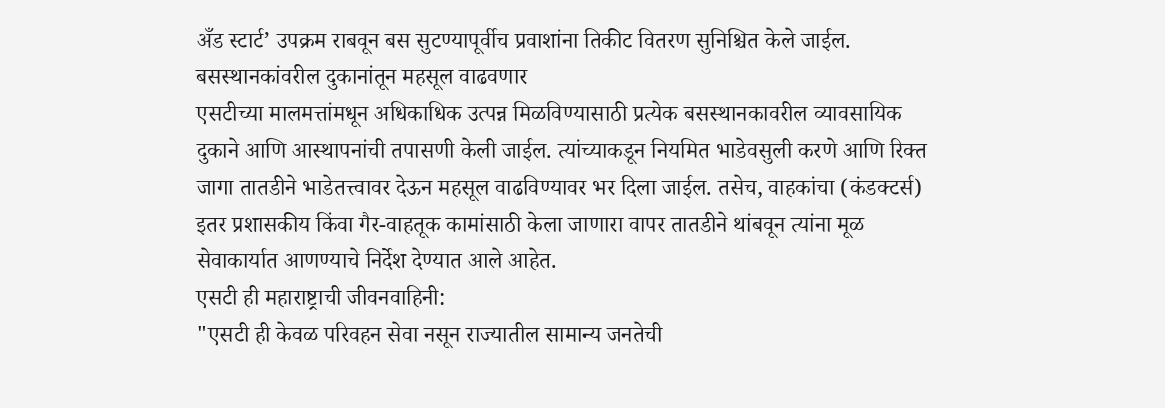अँड स्टार्ट’ उपक्रम राबवून बस सुटण्यापूर्वीच प्रवाशांना तिकीट वितरण सुनिश्चित केले जाईल.
बसस्थानकांवरील दुकानांतून महसूल वाढवणार
एसटीच्या मालमत्तांमधून अधिकाधिक उत्पन्न मिळविण्यासाठी प्रत्येक बसस्थानकावरील व्यावसायिक दुकाने आणि आस्थापनांची तपासणी केली जाईल. त्यांच्याकडून नियमित भाडेवसुली करणे आणि रिक्त जागा तातडीने भाडेतत्त्वावर देऊन महसूल वाढविण्यावर भर दिला जाईल. तसेच, वाहकांचा (कंडक्टर्स) इतर प्रशासकीय किंवा गैर-वाहतूक कामांसाठी केला जाणारा वापर तातडीने थांबवून त्यांना मूळ सेवाकार्यात आणण्याचे निर्देश देण्यात आले आहेत.
एसटी ही महाराष्ट्राची जीवनवाहिनी:
"एसटी ही केवळ परिवहन सेवा नसून राज्यातील सामान्य जनतेची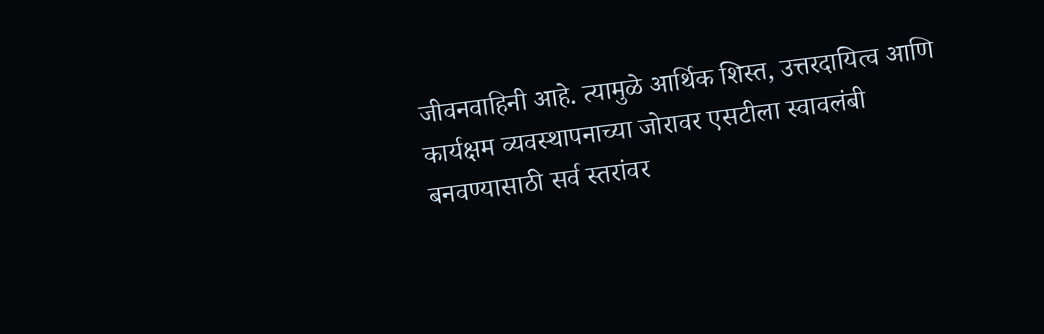जीवनवाहिनी आहे. त्यामुळे आर्थिक शिस्त, उत्तरदायित्व आणि कार्यक्षम व्यवस्थापनाच्या जोरावर एसटीला स्वावलंबी बनवण्यासाठी सर्व स्तरांवर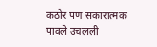कठोर पण सकारात्मक पावले उचलली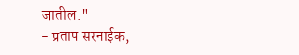जातील."
- प्रताप सरनाईक,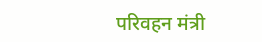परिवहन मंत्री